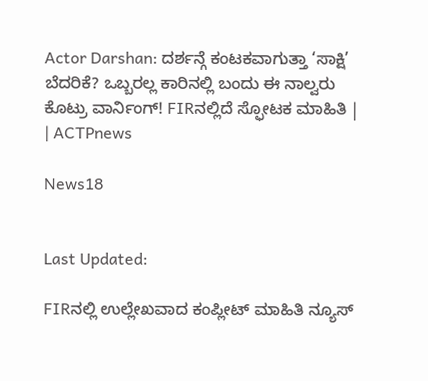Actor Darshan: ದರ್ಶನ್ಗೆ ಕಂಟಕವಾಗುತ್ತಾ ‘ಸಾಕ್ಷಿ’ ಬೆದರಿಕೆ? ಒಬ್ಬರಲ್ಲ ಕಾರಿನಲ್ಲಿ ಬಂದು ಈ ನಾಲ್ವರು ಕೊಟ್ರು ವಾರ್ನಿಂಗ್! FIRನಲ್ಲಿದೆ ಸ್ಫೋಟಕ ಮಾಹಿತಿ | | ACTPnews

News18


Last Updated:

FIRನಲ್ಲಿ ಉಲ್ಲೇಖವಾದ ಕಂಪ್ಲೀಟ್ ಮಾಹಿತಿ ನ್ಯೂಸ್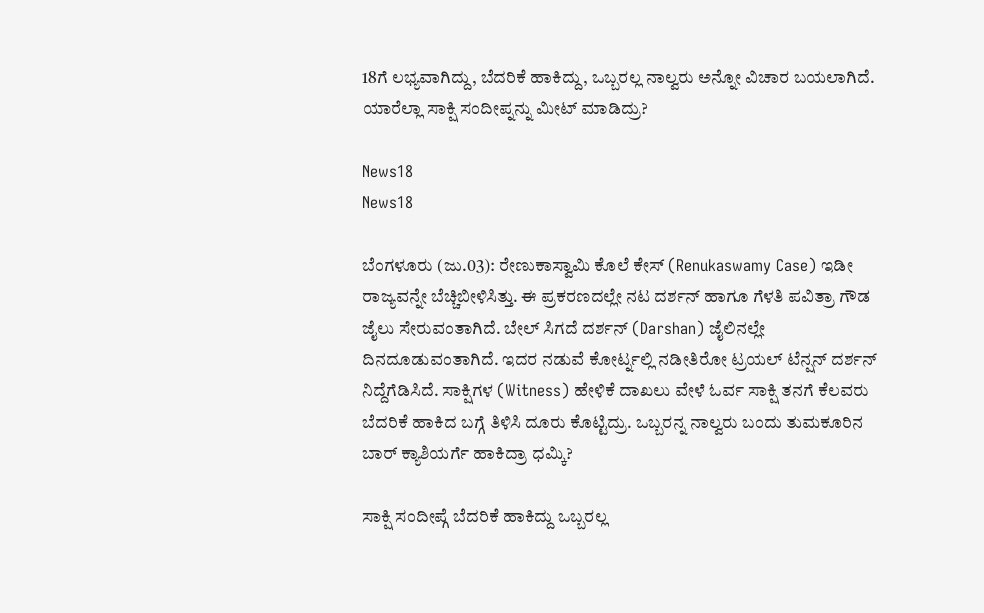18ಗೆ ಲಭ್ಯವಾಗಿದ್ದು, ಬೆದರಿಕೆ ಹಾಕಿದ್ದು, ಒಬ್ಬರಲ್ಲ ನಾಲ್ವರು ಅನ್ನೋ ವಿಚಾರ ಬಯಲಾಗಿದೆ. ಯಾರೆಲ್ಲಾ ಸಾಕ್ಷಿ ಸಂದೀಪ್ನನ್ನು ಮೀಟ್ ಮಾಡಿದ್ರು?

News18
News18

ಬೆಂಗಳೂರು (ಜು.03): ರೇಣುಕಾಸ್ವಾಮಿ ಕೊಲೆ ಕೇಸ್ (Renukaswamy Case) ಇಡೀ ರಾಜ್ಯವನ್ನೇ ಬೆಚ್ಚಿಬೀಳಿಸಿತ್ತು. ಈ ಪ್ರಕರಣದಲ್ಲೇ ನಟ ದರ್ಶನ್ ಹಾಗೂ ಗೆಳತಿ ಪವಿತ್ರಾ ಗೌಡ ಜೈಲು ಸೇರುವಂತಾಗಿದೆ. ಬೇಲ್ ಸಿಗದೆ ದರ್ಶನ್ (Darshan) ಜೈಲಿನಲ್ಲೇ ದಿನದೂಡುವಂತಾಗಿದೆ. ಇದರ ನಡುವೆ ಕೋರ್ಟ್ನಲ್ಲಿ ನಡೀತಿರೋ ಟ್ರಯಲ್ ಟೆನ್ಷನ್ ದರ್ಶನ್ ನಿದ್ದೆಗೆಡಿಸಿದೆ. ಸಾಕ್ಷಿಗಳ (Witness) ಹೇಳಿಕೆ ದಾಖಲು ವೇಳೆ ಓರ್ವ ಸಾಕ್ಷಿ ತನಗೆ ಕೆಲವರು ಬೆದರಿಕೆ ಹಾಕಿದ ಬಗ್ಗೆ ತಿಳಿಸಿ ದೂರು ಕೊಟ್ಟಿದ್ರು. ಒಬ್ಬರನ್ನ ನಾಲ್ವರು ಬಂದು ತುಮಕೂರಿನ ಬಾರ್ ಕ್ಯಾಶಿಯರ್ಗೆ ಹಾಕಿದ್ರಾ ಧಮ್ಕಿ?

ಸಾಕ್ಷಿ ಸಂದೀಪ್ಗೆ ಬೆದರಿಕೆ ಹಾಕಿದ್ದು ಒಬ್ಬರಲ್ಲ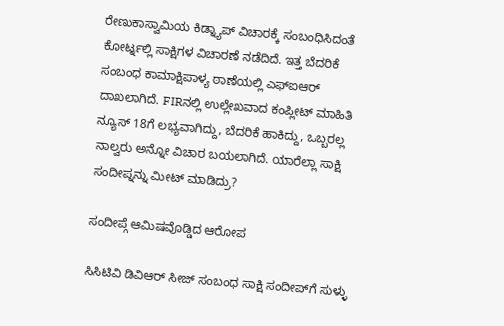ರೇಣುಕಾಸ್ವಾಮಿಯ ಕಿಡ್ನ್ಯಾಪ್ ವಿಚಾರಕ್ಕೆ ಸಂಬಂಧಿಸಿದಂತೆ ಕೋರ್ಟ್ನಲ್ಲಿ ಸಾಕ್ಷಿಗಳ ವಿಚಾರಣೆ ನಡೆದಿದೆ. ಇತ್ತ ಬೆದರಿಕೆ ಸಂಬಂಧ ಕಾಮಾಕ್ಷಿಪಾಳ್ಯ ಠಾಣೆಯಲ್ಲಿ ಎಫ್ಐಆರ್ ದಾಖಲಾಗಿದೆ. FIRನಲ್ಲಿ ಉಲ್ಲೇಖವಾದ ಕಂಪ್ಲೀಟ್ ಮಾಹಿತಿ ನ್ಯೂಸ್ 18ಗೆ ಲಭ್ಯವಾಗಿದ್ದು, ಬೆದರಿಕೆ ಹಾಕಿದ್ದು, ಒಬ್ಬರಲ್ಲ ನಾಲ್ವರು ಅನ್ನೋ ವಿಚಾರ ಬಯಲಾಗಿದೆ. ಯಾರೆಲ್ಲಾ ಸಾಕ್ಷಿ ಸಂದೀಪ್ನನ್ನು ಮೀಟ್ ಮಾಡಿದ್ರು?

ಸಂದೀಪ್ಗೆ ಆಮಿಷವೊಡ್ಡಿದ ಆರೋಪ

ಸಿಸಿಟಿವಿ ಡಿವಿಆರ್ ಸೀಜ್ ಸಂಬಂಧ ಸಾಕ್ಷಿ ಸಂದೀಪ್‌ಗೆ ಸುಳ್ಳು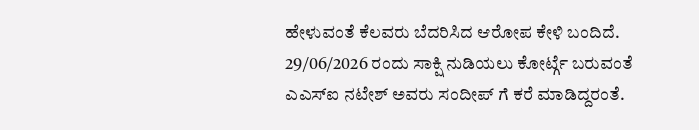ಹೇಳುವಂತೆ ಕೆಲವರು ಬೆದರಿಸಿದ ಆರೋಪ ಕೇಳಿ ಬಂದಿದೆ.  29/06/2026 ರಂದು ಸಾಕ್ಷಿ ನುಡಿಯಲು ಕೋರ್ಟ್ಗೆ ಬರುವಂತೆ ಎಎಸ್ಐ ನಟೇಶ್ ಅವರು ಸಂದೀಪ್ ಗೆ ಕರೆ ಮಾಡಿದ್ದರಂತೆ.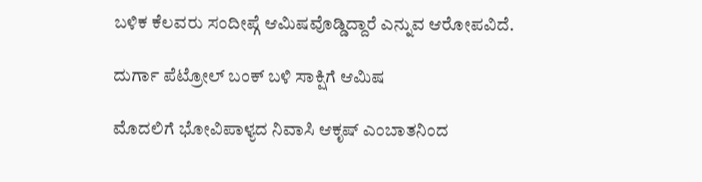ಬಳಿಕ ಕೆಲವರು ಸಂದೀಪ್ಗೆ ಆಮಿಷವೊಡ್ಡಿದ್ದಾರೆ ಎನ್ನುವ ಆರೋಪವಿದೆ.

ದುರ್ಗಾ ಪೆಟ್ರೋಲ್ ಬಂಕ್ ಬಳಿ ಸಾಕ್ಷಿಗೆ ಆಮಿಷ

ಮೊದಲಿಗೆ ಭೋವಿಪಾಳ್ಯದ ನಿವಾಸಿ ಆಕೃಷ್ ಎಂಬಾತನಿಂದ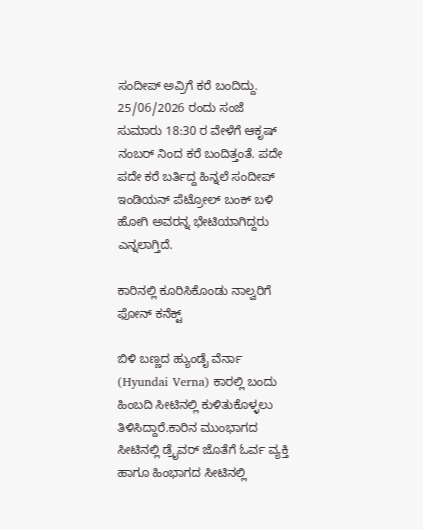ಸಂದೀಪ್ ಅವ್ರಿಗೆ ಕರೆ‌ ಬಂದಿದ್ದು. 25/06/2026 ರಂದು ಸಂಜೆ ಸುಮಾರು 18:30 ರ ವೇಳೆಗೆ ಆಕೃಷ್ ನಂಬರ್ ನಿಂದ ಕರೆ ಬಂದಿತ್ತಂತೆ. ಪದೇ ಪದೇ ಕರೆ ಬರ್ತಿದ್ದ ಹಿನ್ನಲೆ ಸಂದೀಪ್ ಇಂಡಿಯನ್ ಪೆಟ್ರೋಲ್ ಬಂಕ್ ಬಳಿ ಹೋಗಿ ಅವರನ್ನ ಭೇಟಿಯಾಗಿದ್ದರು ಎನ್ನಲಾಗ್ತಿದೆ.

ಕಾರಿನಲ್ಲಿ ಕೂರಿಸಿಕೊಂಡು ನಾಲ್ವರಿಗೆ ಫೋನ್ ಕನೆಕ್ಟ್

ಬಿಳಿ ಬಣ್ಣದ ಹ್ಯುಂಡೈ ವೆರ್ನಾ (Hyundai Verna) ಕಾರಲ್ಲಿ ಬಂದು ಹಿಂಬದಿ ಸೀಟಿನಲ್ಲಿ ಕುಳಿತುಕೊಳ್ಳಲು ತಿಳಿಸಿದ್ದಾರೆ.ಕಾರಿನ ಮುಂಭಾಗದ ಸೀಟಿನಲ್ಲಿ ಡ್ರೈವರ್ ಜೊತೆಗೆ ಓರ್ವ ವ್ಯಕ್ತಿ ಹಾಗೂ ಹಿಂಭಾಗದ ಸೀಟಿನಲ್ಲಿ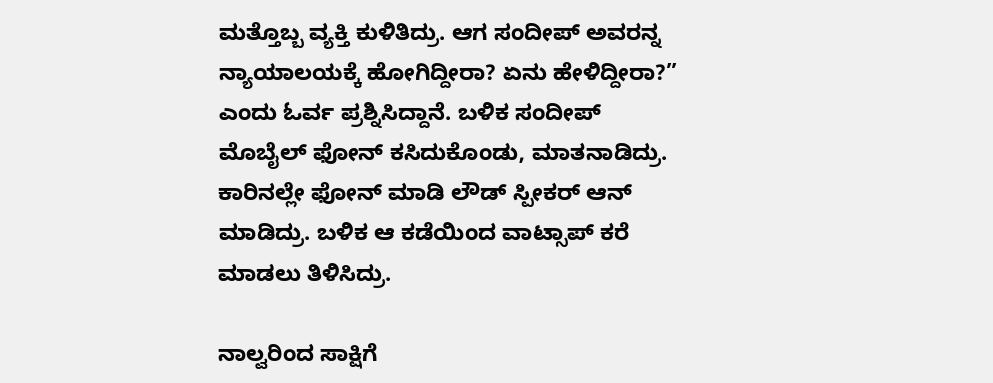ಮತ್ತೊಬ್ಬ ವ್ಯಕ್ತಿ ಕುಳಿತಿದ್ರು. ಆಗ ಸಂದೀಪ್ ಅವರನ್ನ ನ್ಯಾಯಾಲಯಕ್ಕೆ ಹೋಗಿದ್ದೀರಾ? ಏನು ಹೇಳಿದ್ದೀರಾ?” ಎಂದು ಓರ್ವ ಪ್ರಶ್ನಿಸಿದ್ದಾನೆ. ಬಳಿಕ ಸಂದೀಪ್ ಮೊಬೈಲ್ ಫೋನ್ ಕಸಿದುಕೊಂಡು, ಮಾತನಾಡಿದ್ರು. ಕಾರಿನಲ್ಲೇ ಫೋನ್ ಮಾಡಿ ಲೌಡ್ ಸ್ಪೀಕರ್ ಆನ್ ಮಾಡಿದ್ರು. ಬಳಿಕ ಆ ಕಡೆಯಿಂದ ವಾಟ್ಸಾಪ್ ಕರೆ ಮಾಡಲು ತಿಳಿಸಿದ್ರು.

ನಾಲ್ವರಿಂದ ಸಾಕ್ಷಿಗೆ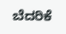ಬೆದರಿಕೆ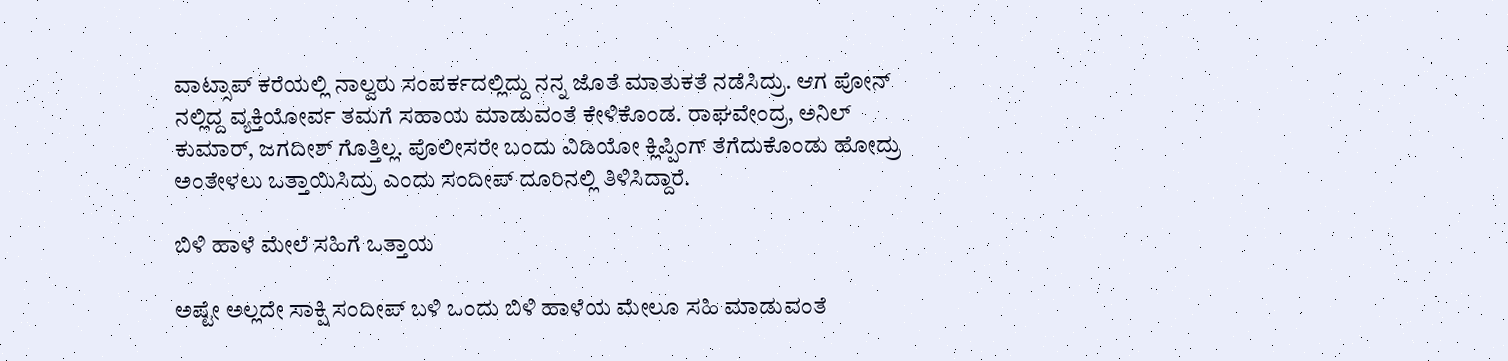ವಾಟ್ಸಾಪ್ ಕರೆಯಲ್ಲಿ ನಾಲ್ವರು ಸಂಪರ್ಕದಲ್ಲಿದ್ದು ನನ್ನ ಜೊತೆ ಮಾತುಕತೆ ನಡೆಸಿದ್ರು. ಆಗ ಪೋನ್ ನಲ್ಲಿದ್ದ ವ್ಯಕ್ತಿಯೋರ್ವ ತಮಗೆ ಸಹಾಯ ಮಾಡುವಂತೆ ಕೇಳಿಕೊಂಡ. ರಾಘವೇಂದ್ರ, ಅನಿಲ್‌ ಕುಮಾರ್, ಜಗದೀಶ್ ಗೊತ್ತಿಲ್ಲ. ಪೊಲೀಸರೇ ಬಂದು ವಿಡಿಯೋ ಕ್ಲಿಪ್ಪಿಂಗ್ ತೆಗೆದುಕೊಂಡು ಹೋದ್ರು ಅಂತೇಳಲು ಒತ್ತಾಯಿಸಿದ್ರು ಎಂದು ಸಂದೀಪ್ ದೂರಿನಲ್ಲಿ ತಿಳಿಸಿದ್ದಾರೆ.

ಬಿಳಿ ಹಾಳೆ ಮೇಲೆ ಸಹಿಗೆ ಒತ್ತಾಯ

ಅಷ್ಟೇ ಅಲ್ಲದೇ ಸಾಕ್ಷಿ ಸಂದೀಪ್ ಬಳಿ ಒಂದು ಬಿಳಿ ಹಾಳೆಯ ಮೇಲೂ ಸಹಿ ಮಾಡುವಂತೆ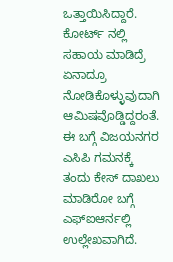ಒತ್ತಾಯಿಸಿದ್ದಾರೆ. ಕೋರ್ಟ್ ನಲ್ಲಿ ಸಹಾಯ ಮಾಡಿದ್ರೆ ಏನಾದ್ರೂ ನೋಡಿಕೊಳ್ಳುವುದಾಗಿ ಆಮಿಷವೊಡ್ಡಿದ್ದರಂತೆ. ಈ ಬಗ್ಗೆ ವಿಜಯನಗರ ಎಸಿಪಿ ಗಮನಕ್ಕೆ ತಂದು ಕೇಸ್ ದಾಖಲು ಮಾಡಿರೋ ಬಗ್ಗೆ ಎಫ್ಐಆರ್ನಲ್ಲಿ ಉಲ್ಲೇಖವಾಗಿದೆ.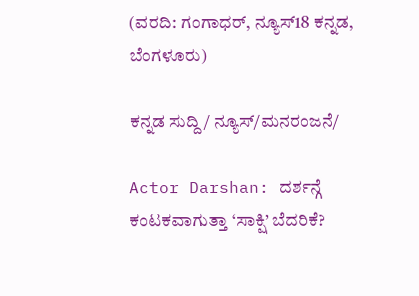(ವರದಿ: ಗಂಗಾಧರ್, ನ್ಯೂಸ್18 ಕನ್ನಡ, ಬೆಂಗಳೂರು)

ಕನ್ನಡ ಸುದ್ದಿ/ ನ್ಯೂಸ್/ಮನರಂಜನೆ/

Actor Darshan: ದರ್ಶನ್ಗೆ ಕಂಟಕವಾಗುತ್ತಾ ‘ಸಾಕ್ಷಿ’ ಬೆದರಿಕೆ?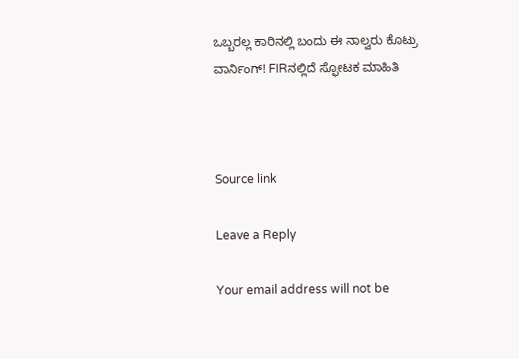ಒಬ್ಬರಲ್ಲ ಕಾರಿನಲ್ಲಿ ಬಂದು ಈ ನಾಲ್ವರು ಕೊಟ್ರು ವಾರ್ನಿಂಗ್! FIRನಲ್ಲಿದೆ ಸ್ಫೋಟಕ ಮಾಹಿತಿ



Source link

Leave a Reply

Your email address will not be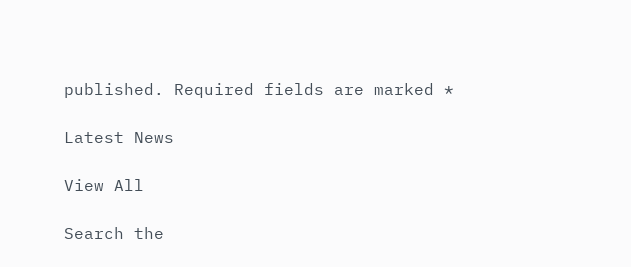published. Required fields are marked *

Latest News

View All

Search the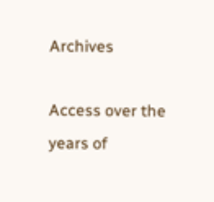Archives

Access over the years of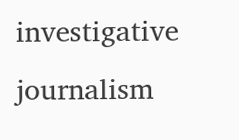investigative journalism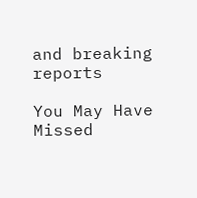and breaking reports

You May Have Missed